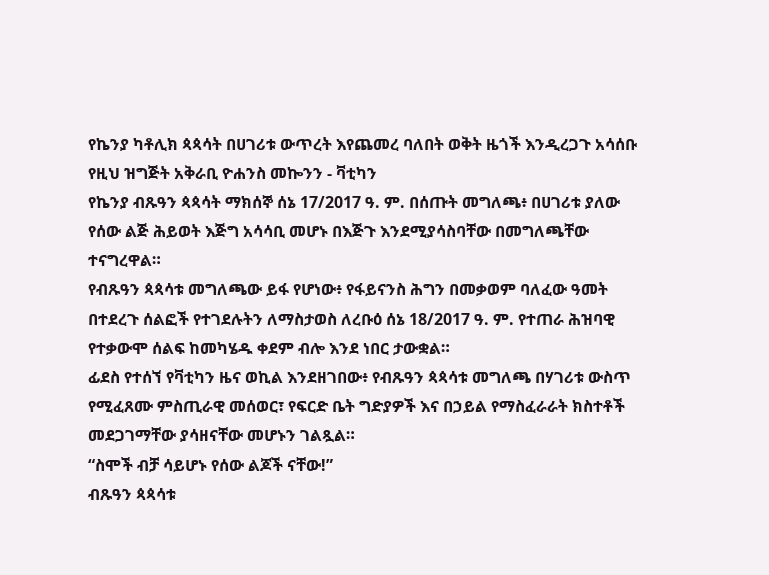የኬንያ ካቶሊክ ጳጳሳት በሀገሪቱ ውጥረት እየጨመረ ባለበት ወቅት ዜጎች እንዲረጋጉ አሳሰቡ
የዚህ ዝግጅት አቅራቢ ዮሐንስ መኰንን - ቫቲካን
የኬንያ ብጹዓን ጳጳሳት ማክሰኞ ሰኔ 17/2017 ዓ. ም. በሰጡት መግለጫ፥ በሀገሪቱ ያለው የሰው ልጅ ሕይወት እጅግ አሳሳቢ መሆኑ በእጅጉ እንደሚያሳስባቸው በመግለጫቸው ተናግረዋል።
የብጹዓን ጳጳሳቱ መግለጫው ይፋ የሆነው፥ የፋይናንስ ሕግን በመቃወም ባለፈው ዓመት በተደረጉ ሰልፎች የተገደሉትን ለማስታወስ ለረቡዕ ሰኔ 18/2017 ዓ. ም. የተጠራ ሕዝባዊ የተቃውሞ ሰልፍ ከመካሄዱ ቀደም ብሎ እንደ ነበር ታውቋል።
ፊደስ የተሰኘ የቫቲካን ዜና ወኪል እንደዘገበው፥ የብጹዓን ጳጳሳቱ መግለጫ በሃገሪቱ ውስጥ የሚፈጸሙ ምስጢራዊ መሰወር፣ የፍርድ ቤት ግድያዎች እና በኃይል የማስፈራራት ክስተቶች መደጋገማቸው ያሳዘናቸው መሆኑን ገልጿል።
“ስሞች ብቻ ሳይሆኑ የሰው ልጆች ናቸው!”
ብጹዓን ጳጳሳቱ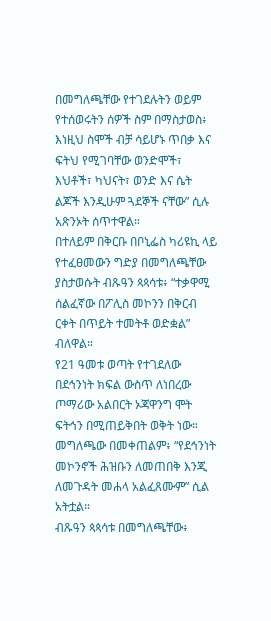በመግለጫቸው የተገደሉትን ወይም የተሰወሩትን ሰዎች ስም በማስታወስ፥ እነዚህ ስሞች ብቻ ሳይሆኑ ጥበቃ እና ፍትህ የሚገባቸው ወንድሞች፣ እህቶች፣ ካህናት፣ ወንድ እና ሴት ልጆች እንዲሁም ጓደኞች ናቸው” ሲሉ አጽንኦት ሰጥተዋል።
በተለይም በቅርቡ በቦኒፌስ ካሪዩኪ ላይ የተፈፀመውን ግድያ በመግለጫቸው ያስታወሱት ብጹዓን ጳጳሳቱ፥ “ተቃዋሚ ሰልፈኛው በፖሊስ መኮንን በቅርብ ርቀት በጥይት ተመትቶ ወድቋል” ብለዋል።
የ21 ዓመቱ ወጣት የተገደለው በደኅንነት ክፍል ውስጥ ለነበረው ጦማሪው አልበርት ኦጃዋንግ ሞት ፍትኅን በሚጠይቅበት ወቅት ነው።
መግለጫው በመቀጠልም፥ “የደኅንነት መኮንኖች ሕዝቡን ለመጠበቅ እንጂ ለመጉዳት መሐላ አልፈጸሙም” ሲል አትቷል።
ብጹዓን ጳጳሳቱ በመግለጫቸው፥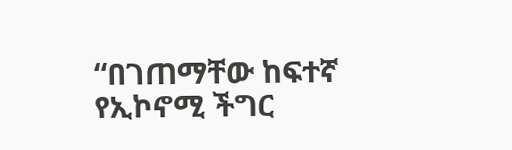“በገጠማቸው ከፍተኛ የኢኮኖሚ ችግር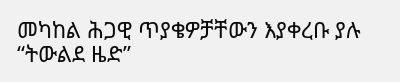መካከል ሕጋዊ ጥያቄዎቻቸውን እያቀረቡ ያሉ “ትውልደ ዜድ”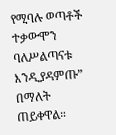የሚባሉ ወጣቶች ተቃውሞን ባለሥልጣናቱ እንዲያዳምጡ” በማለት ጠይቀዋል።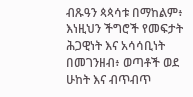ብጹዓን ጳጳሳቱ በማከልም፥ እነዚህን ችግሮች የመፍታት ሕጋዊነት እና አሳሳቢነት በመገንዘብ፥ ወጣቶች ወደ ሁከት እና ብጥብጥ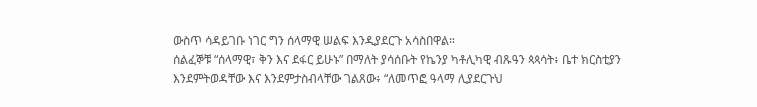ውስጥ ሳዳይገቡ ነገር ግን ሰላማዊ ሠልፍ እንዲያደርጉ አሳስበዋል።
ሰልፈኞቹ “ሰላማዊ፣ ቅን እና ደፋር ይሁኑ” በማለት ያሳሰቡት የኬንያ ካቶሊካዊ ብጹዓን ጳጳሳት፥ ቤተ ክርስቲያን እንደምትወዳቸው እና እንደምታስብላቸው ገልጸው፥ “ለመጥፎ ዓላማ ሊያደርጉህ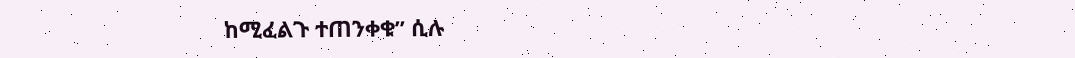ከሚፈልጉ ተጠንቀቁ” ሲሉ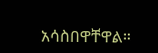አሳስበዋቸዋል።